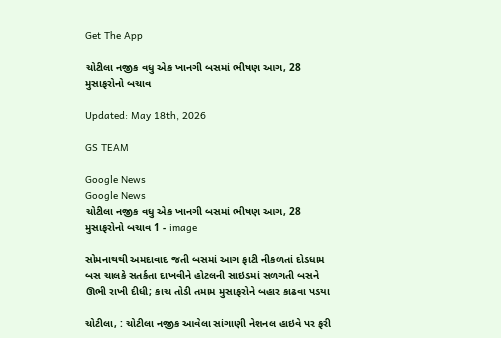Get The App

ચોટીલા નજીક વધુ એક ખાનગી બસમાં ભીષણ આગ, 28 મુસાફરોનો બચાવ

Updated: May 18th, 2026

GS TEAM

Google News
Google News
ચોટીલા નજીક વધુ એક ખાનગી બસમાં ભીષણ આગ, 28 મુસાફરોનો બચાવ 1 - image

સોમનાથથી અમદાવાદ જતી બસમાં આગ ફાટી નીકળતાં દોડધામ બસ ચાલકે સતર્કતા દાખવીને હોટલની સાઇડમાં સળગતી બસને ઊભી રાખી દીધી; કાચ તોડી તમામ મુસાફરોને બહાર કાઢવા પડયા

ચોટીલા, : ચોટીલા નજીક આવેલા સાંગાણી નેશનલ હાઇવે પર ફરી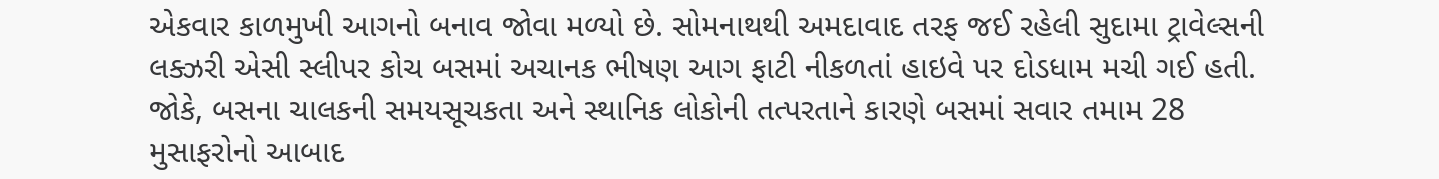એકવાર કાળમુખી આગનો બનાવ જોવા મળ્યો છે. સોમનાથથી અમદાવાદ તરફ જઈ રહેલી સુદામા ટ્રાવેલ્સની લક્ઝરી એસી સ્લીપર કોચ બસમાં અચાનક ભીષણ આગ ફાટી નીકળતાં હાઇવે પર દોડધામ મચી ગઈ હતી. જોકે, બસના ચાલકની સમયસૂચકતા અને સ્થાનિક લોકોની તત્પરતાને કારણે બસમાં સવાર તમામ 28 મુસાફરોનો આબાદ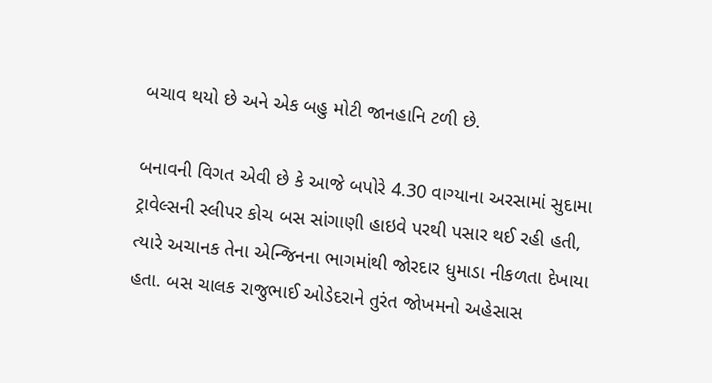બચાવ થયો છે અને એક બહુ મોટી જાનહાનિ ટળી છે.

બનાવની વિગત એવી છે કે આજે બપોરે 4.30 વાગ્યાના અરસામાં સુદામા ટ્રાવેલ્સની સ્લીપર કોચ બસ સાંગાણી હાઇવે પરથી પસાર થઈ રહી હતી, ત્યારે અચાનક તેના એન્જિનના ભાગમાંથી જોરદાર ધુમાડા નીકળતા દેખાયા હતા. બસ ચાલક રાજુભાઈ ઓડેદરાને તુરંત જોખમનો અહેસાસ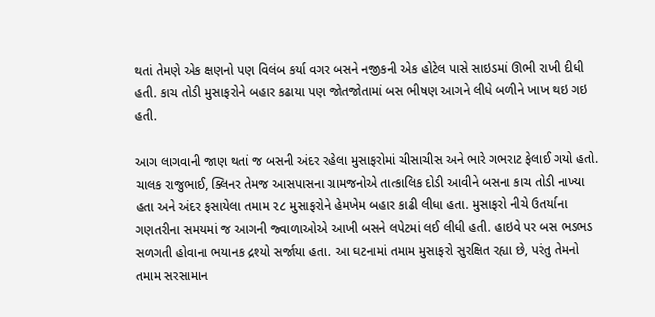થતાં તેમણે એક ક્ષણનો પણ વિલંબ કર્યા વગર બસને નજીકની એક હોટેલ પાસે સાઇડમાં ઊભી રાખી દીધી હતી. કાચ તોડી મુસાફરોને બહાર કઢાયા પણ જોતજોતામાં બસ ભીષણ આગને લીધે બળીને ખાખ થઇ ગઇ હતી.

આગ લાગવાની જાણ થતાં જ બસની અંદર રહેલા મુસાફરોમાં ચીસાચીસ અને ભારે ગભરાટ ફેલાઈ ગયો હતો. ચાલક રાજુભાઈ, ક્લિનર તેમજ આસપાસના ગ્રામજનોએ તાત્કાલિક દોડી આવીને બસના કાચ તોડી નાખ્યા હતા અને અંદર ફસાયેલા તમામ ૨૮ મુસાફરોને હેમખેમ બહાર કાઢી લીધા હતા. મુસાફરો નીચે ઉતર્યાના ગણતરીના સમયમાં જ આગની જ્વાળાઓએ આખી બસને લપેટમાં લઈ લીધી હતી. હાઇવે પર બસ ભડભડ સળગતી હોવાના ભયાનક દ્રશ્યો સર્જાયા હતા. આ ઘટનામાં તમામ મુસાફરો સુરક્ષિત રહ્યા છે, પરંતુ તેમનો તમામ સરસામાન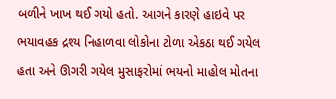બળીને ખાખ થઈ ગયો હતો. આગને કારણે હાઇવે પર ભયાવહક દ્રશ્ય નિહાળવા લોકોના ટોળા એકઠા થઈ ગયેલ હતા અને ઊગરી ગયેલ મુસાફરોમાં ભયનો માહોલ મોતના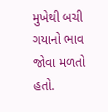મુખેથી બચી ગયાનો ભાવ જોવા મળતો હતો.